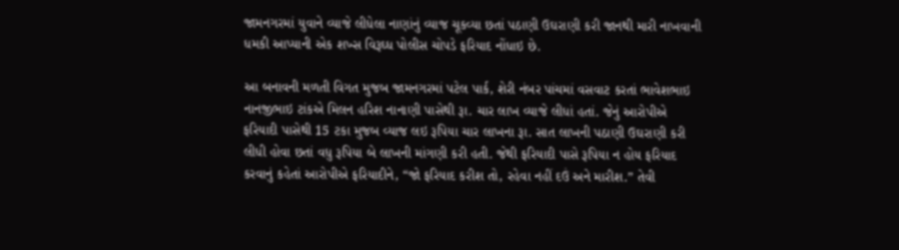જામનગરમાં યુવાને વ્યાજે લીધેલા નાણાંનું વ્યાજ ચૂકવ્યા છતાં પઠાણી ઉઘરાણી કરી જાનથી મારી નાખવાની ધમકી આપ્યાની એક શખ્સ વિરૂઘ્ધ પોલીસ ચોપડે ફરિયાદ નોંધાઇ છે.

આ બનાવની મળતી વિગત મુજબ જામનગરમાં પટેલ પાર્ક, શેરી નંબર પાંચમાં વસવાટ કરતાં ભાવેશભાઇ નાનજીભાઇ ટાંકએ મિલન હરિશ નાનાણી પાસેથી રૂા. ચાર લાખ વ્યાજે લીધાં હતાં. જેનું આરોપીએ ફરિયાદી પાસેથી 15 ટકા મુજબ વ્યાજ લઇ રૂપિયા ચાર લાખના રૂા. સાત લાખની પઠાણી ઉઘરાણી કરી લીધી હોવા છતાં વધુ રૂપિયા બે લાખની માંગણી કરી હતી. જેથી ફરિયાદી પાસે રૂપિયા ન હોય ફરિયાદ કરવાનું કહેતાં આરોપીએ ફરિયાદીને, “જો ફરિયાદ કરીશ તો, રહેવા નહીં દઉં અને મારીશ.” તેવી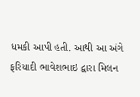ધમકી આપી હતી. આથી આ અંગે ફરિયાદી ભાવેશભાઇ દ્વારા મિલન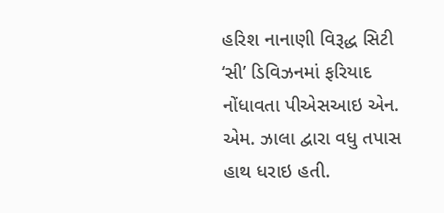હરિશ નાનાણી વિરૂદ્ધ સિટી ‘સી’ ડિવિઝનમાં ફરિયાદ નોંધાવતા પીએસઆઇ એન. એમ. ઝાલા દ્વારા વધુ તપાસ હાથ ધરાઇ હતી.